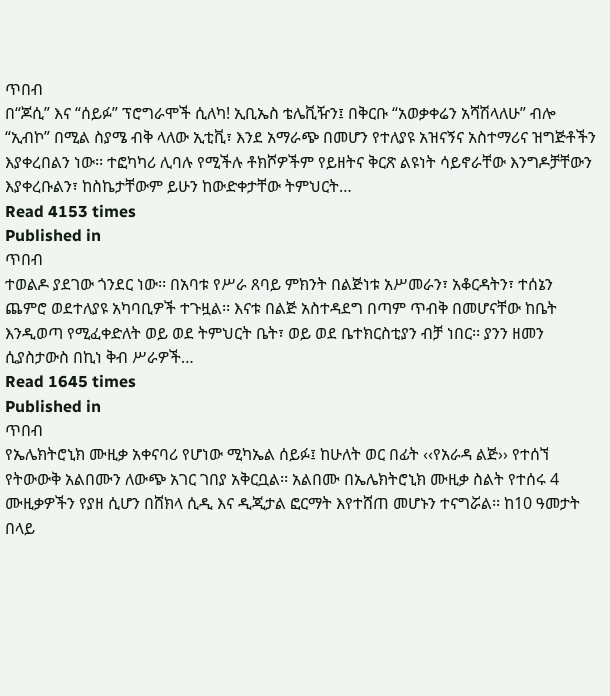ጥበብ
በ“ጆሲ” እና “ሰይፉ” ፕሮግራሞች ሲለካ! ኢቢኤስ ቴሌቪዥን፤ በቅርቡ “አወቃቀሬን አሻሽላለሁ” ብሎ “ኢብኮ” በሚል ስያሜ ብቅ ላለው ኢቲቪ፣ እንደ አማራጭ በመሆን የተለያዩ አዝናኝና አስተማሪና ዝግጅቶችን እያቀረበልን ነው፡፡ ተፎካካሪ ሊባሉ የሚችሉ ቶክሾዎችም የይዘትና ቅርጽ ልዩነት ሳይኖራቸው እንግዶቻቸውን እያቀረቡልን፣ ከስኬታቸውም ይሁን ከውድቀታቸው ትምህርት…
Read 4153 times
Published in
ጥበብ
ተወልዶ ያደገው ጎንደር ነው፡፡ በአባቱ የሥራ ጸባይ ምክንት በልጅነቱ አሥመራን፣ አቆርዳትን፣ ተሰኔን ጨምሮ ወደተለያዩ አካባቢዎች ተጉዟል፡፡ እናቱ በልጅ አስተዳደግ በጣም ጥብቅ በመሆናቸው ከቤት እንዲወጣ የሚፈቀድለት ወይ ወደ ትምህርት ቤት፣ ወይ ወደ ቤተክርስቲያን ብቻ ነበር፡፡ ያንን ዘመን ሲያስታውስ በኪነ ቅብ ሥራዎች…
Read 1645 times
Published in
ጥበብ
የኤሌክትሮኒክ ሙዚቃ አቀናባሪ የሆነው ሚካኤል ሰይፉ፤ ከሁለት ወር በፊት ‹‹የአራዳ ልጅ›› የተሰኘ የትውውቅ አልበሙን ለውጭ አገር ገበያ አቅርቧል፡፡ አልበሙ በኤሌክትሮኒክ ሙዚቃ ስልት የተሰሩ 4 ሙዚቃዎችን የያዘ ሲሆን በሸክላ ሲዲ እና ዲጂታል ፎርማት እየተሸጠ መሆኑን ተናግሯል፡፡ ከ10 ዓመታት በላይ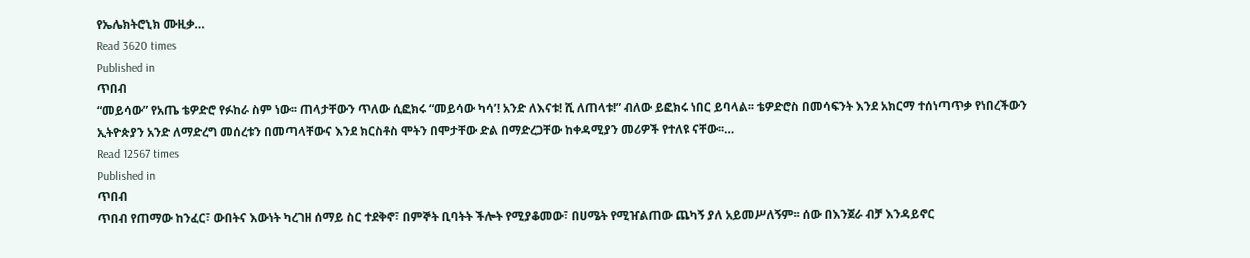የኤሌክትሮኒክ ሙዚቃ…
Read 3620 times
Published in
ጥበብ
“መይሳው” የአጤ ቴዎድሮ የፉከራ ስም ነው፡፡ ጠላታቸውን ጥለው ሲፎክሩ “መይሳው ካሳ’! አንድ ለእናቱ! ሺ ለጠላቱ!” ብለው ይፎክሩ ነበር ይባላል፡፡ ቴዎድሮስ በመሳፍንት እንደ አክርማ ተሰነጣጥቃ የነበረችውን ኢትዮጵያን አንድ ለማድረግ መሰረቱን በመጣላቸውና እንደ ክርስቶስ ሞትን በሞታቸው ድል በማድረጋቸው ከቀዳሚያን መሪዎች የተለዩ ናቸው፡፡…
Read 12567 times
Published in
ጥበብ
ጥበብ የጠማው ከንፈር፣ ውበትና እውነት ካረገዘ ሰማይ ስር ተደቅኖ፣ በምኞት ቢባትት ችሎት የሚያቆመው፣ በሀሜት የሚዠልጠው ጨካኝ ያለ አይመሥለኝም፡፡ ሰው በእንጀራ ብቻ እንዳይኖር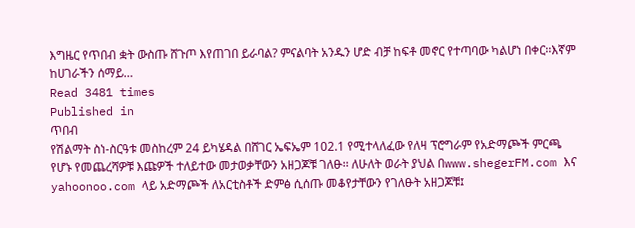እግዜር የጥበብ ቋት ውስጡ ሸጉጦ እየጠገበ ይራባል? ምናልባት አንዱን ሆድ ብቻ ከፍቶ መኖር የተጣባው ካልሆነ በቀር፡፡እኛም ከሀገራችን ሰማይ…
Read 3481 times
Published in
ጥበብ
የሽልማት ስነ-ስርዓቱ መስከረም 24 ይካሄዳል በሸገር ኤፍኤም 102.1 የሚተላለፈው የለዛ ፕሮግራም የአድማጮች ምርጫ የሆኑ የመጨረሻዎቹ እጩዎች ተለይተው መታወቃቸውን አዘጋጆቹ ገለፁ፡፡ ለሁለት ወራት ያህል በwww.shegerFM.com እና yahoonoo.com ላይ አድማጮች ለአርቲስቶች ድምፅ ሲሰጡ መቆየታቸውን የገለፁት አዘጋጆቹ፤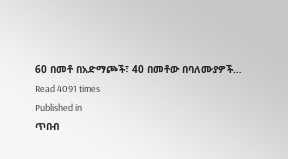60 በመቶ በአድማጮች፣ 40 በመቶው በባለሙያዎች…
Read 4091 times
Published in
ጥበብ